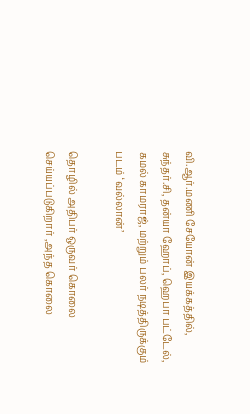வி.ஆர்.மணி சேயோன் இயக்கத்தில், சுந்தர்.சி, தன்யா ஹோப், ஹெபா பட்டேல், கமல் காமராஜ், மற்றும் பலர் நடித்திருக்கும் படம் ‘வல்லான்’

தொழில் அதிபர் ஒருவர் கொலை செய்யப்படுகிறார் ,அந்த கொலை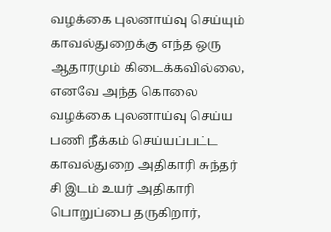வழக்கை புலனாய்வு செய்யும் காவல்துறைக்கு எந்த ஒரு ஆதாரமும் கிடைக்கவில்லை, எனவே அந்த கொலை வழக்கை புலனாய்வு செய்ய பணி நீக்கம் செய்யப்பட்ட காவல்துறை அதிகாரி சுந்தர் சி இடம் உயர் அதிகாரி பொறுப்பை தருகிறார்,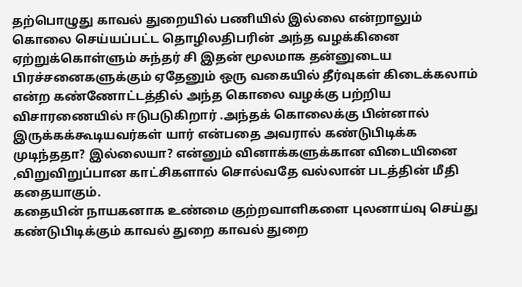தற்பொழுது காவல் துறையில் பணியில் இல்லை என்றாலும் கொலை செய்யப்பட்ட தொழிலதிபரின் அந்த வழக்கினை ஏற்றுக்கொள்ளும் சுந்தர் சி இதன் மூலமாக தன்னுடைய பிரச்சனைகளுக்கும் ஏதேனும் ஒரு வகையில் தீர்வுகள் கிடைக்கலாம் என்ற கண்ணோட்டத்தில் அந்த கொலை வழக்கு பற்றிய விசாரணையில் ஈடுபடுகிறார் .அந்தக் கொலைக்கு பின்னால் இருக்கக்கூடியவர்கள் யார் என்பதை அவரால் கண்டுபிடிக்க முடிந்ததா? இல்லையா? என்னும் வினாக்களுக்கான விடையினை ,விறுவிறுப்பான காட்சிகளால் சொல்வதே வல்லான் படத்தின் மீதி கதையாகும்.
கதையின் நாயகனாக உண்மை குற்றவாளிகளை புலனாய்வு செய்து கண்டுபிடிக்கும் காவல் துறை காவல் துறை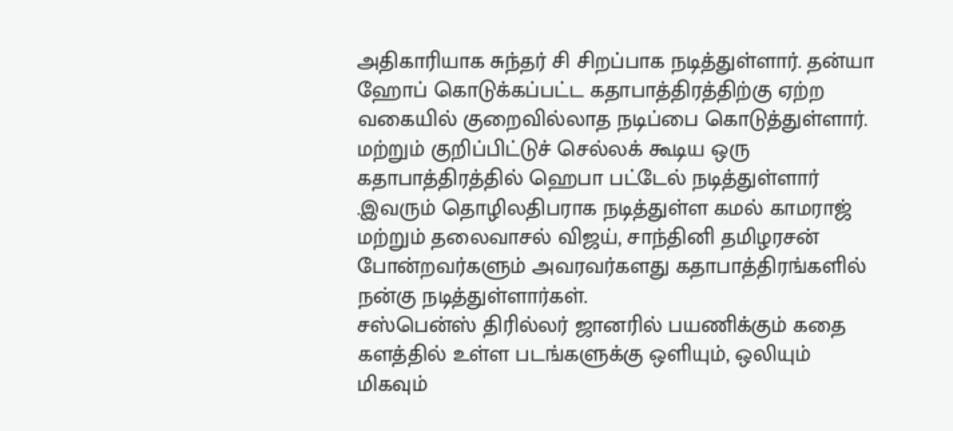அதிகாரியாக சுந்தர் சி சிறப்பாக நடித்துள்ளார். தன்யா ஹோப் கொடுக்கப்பட்ட கதாபாத்திரத்திற்கு ஏற்ற வகையில் குறைவில்லாத நடிப்பை கொடுத்துள்ளார். மற்றும் குறிப்பிட்டுச் செல்லக் கூடிய ஒரு கதாபாத்திரத்தில் ஹெபா பட்டேல் நடித்துள்ளார் .இவரும் தொழிலதிபராக நடித்துள்ள கமல் காமராஜ் மற்றும் தலைவாசல் விஜய், சாந்தினி தமிழரசன் போன்றவர்களும் அவரவர்களது கதாபாத்திரங்களில் நன்கு நடித்துள்ளார்கள்.
சஸ்பென்ஸ் திரில்லர் ஜானரில் பயணிக்கும் கதை களத்தில் உள்ள படங்களுக்கு ஒளியும், ஒலியும் மிகவும்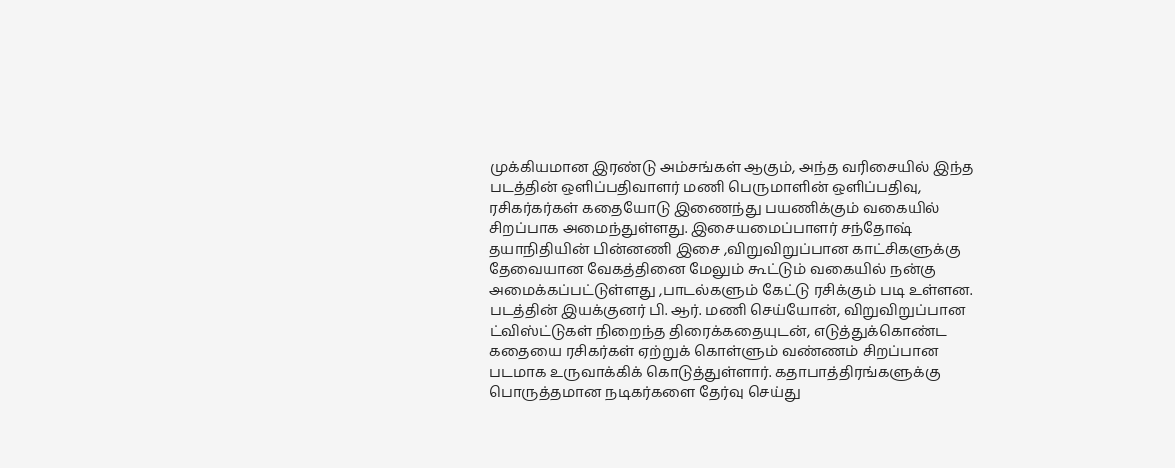முக்கியமான இரண்டு அம்சங்கள் ஆகும், அந்த வரிசையில் இந்த படத்தின் ஒளிப்பதிவாளர் மணி பெருமாளின் ஒளிப்பதிவு, ரசிகர்கர்கள் கதையோடு இணைந்து பயணிக்கும் வகையில் சிறப்பாக அமைந்துள்ளது. இசையமைப்பாளர் சந்தோஷ் தயாநிதியின் பின்னணி இசை ,விறுவிறுப்பான காட்சிகளுக்கு தேவையான வேகத்தினை மேலும் கூட்டும் வகையில் நன்கு அமைக்கப்பட்டுள்ளது ,பாடல்களும் கேட்டு ரசிக்கும் படி உள்ளன.
படத்தின் இயக்குனர் பி. ஆர். மணி செய்யோன், விறுவிறுப்பான ட்விஸ்ட்டுகள் நிறைந்த திரைக்கதையுடன், எடுத்துக்கொண்ட கதையை ரசிகர்கள் ஏற்றுக் கொள்ளும் வண்ணம் சிறப்பான படமாக உருவாக்கிக் கொடுத்துள்ளார். கதாபாத்திரங்களுக்கு பொருத்தமான நடிகர்களை தேர்வு செய்து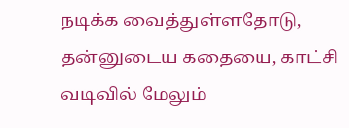நடிக்க வைத்துள்ளதோடு, தன்னுடைய கதையை, காட்சி வடிவில் மேலும்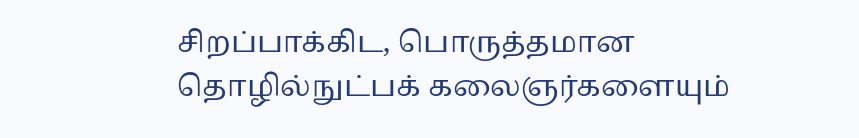சிறப்பாக்கிட, பொருத்தமான தொழில்நுட்பக் கலைஞர்களையும்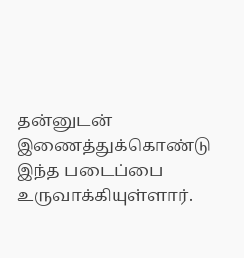தன்னுடன் இணைத்துக்கொண்டு இந்த படைப்பை உருவாக்கியுள்ளார்.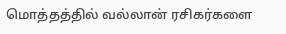மொத்தத்தில் வல்லான் ரசிகர்களை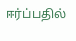ஈர்ப்பதில்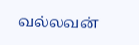வல்லவன்